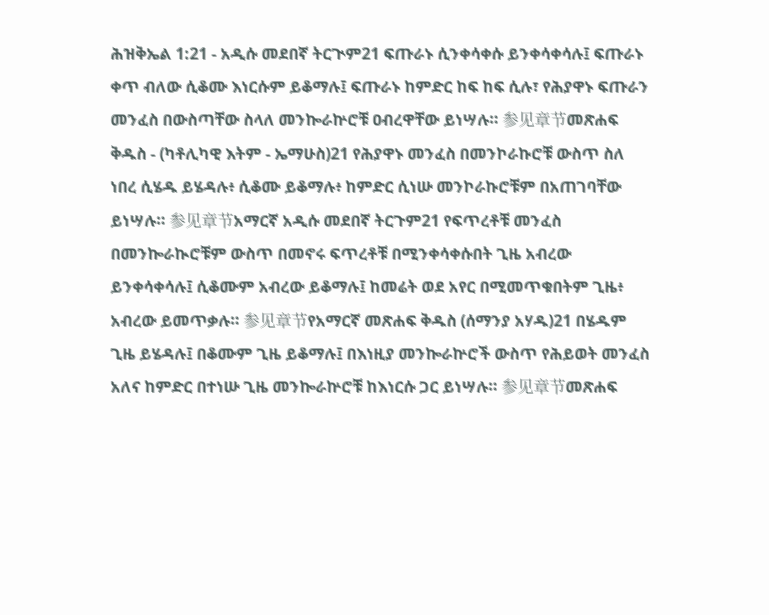ሕዝቅኤል 1:21 - አዲሱ መደበኛ ትርጒም21 ፍጡራኑ ሲንቀሳቀሱ ይንቀሳቀሳሉ፤ ፍጡራኑ ቀጥ ብለው ሲቆሙ እነርሱም ይቆማሉ፤ ፍጡራኑ ከምድር ከፍ ከፍ ሲሉ፣ የሕያዋኑ ፍጡራን መንፈስ በውስጣቸው ስላለ መንኰራኵሮቹ ዐብረዋቸው ይነሣሉ። 参见章节መጽሐፍ ቅዱስ - (ካቶሊካዊ እትም - ኤማሁስ)21 የሕያዋኑ መንፈስ በመንኮራኩሮቹ ውስጥ ስለ ነበረ ሲሄዱ ይሄዳሉ፥ ሲቆሙ ይቆማሉ፥ ከምድር ሲነሡ መንኮራኩሮቹም በአጠገባቸው ይነሣሉ። 参见章节አማርኛ አዲሱ መደበኛ ትርጉም21 የፍጥረቶቹ መንፈስ በመንኰራኲሮቹም ውስጥ በመኖሩ ፍጥረቶቹ በሚንቀሳቀሱበት ጊዜ አብረው ይንቀሳቀሳሉ፤ ሲቆሙም አብረው ይቆማሉ፤ ከመሬት ወደ አየር በሚመጥቁበትም ጊዜ፥ አብረው ይመጥቃሉ። 参见章节የአማርኛ መጽሐፍ ቅዱስ (ሰማንያ አሃዱ)21 በሄዱም ጊዜ ይሄዳሉ፤ በቆሙም ጊዜ ይቆማሉ፤ በእነዚያ መንኰራኵሮች ውስጥ የሕይወት መንፈስ አለና ከምድር በተነሡ ጊዜ መንኰራኵሮቹ ከእነርሱ ጋር ይነሣሉ። 参见章节መጽሐፍ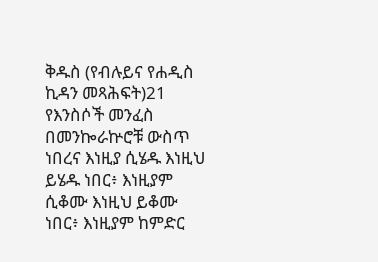ቅዱስ (የብሉይና የሐዲስ ኪዳን መጻሕፍት)21 የእንስሶች መንፈስ በመንኰራኵሮቹ ውስጥ ነበረና እነዚያ ሲሄዱ እነዚህ ይሄዱ ነበር፥ እነዚያም ሲቆሙ እነዚህ ይቆሙ ነበር፥ እነዚያም ከምድር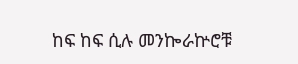ከፍ ከፍ ሲሉ መንኰራኵሮቹ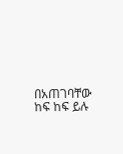በአጠገባቸው ከፍ ከፍ ይሉ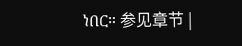ነበር። 参见章节 |